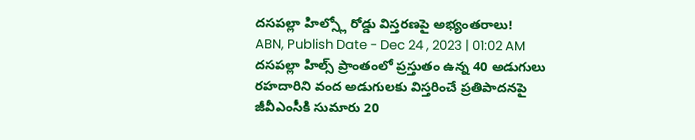దసపల్లా హిల్స్లో రోడ్డు విస్తరణపై అభ్యంతరాలు!
ABN, Publish Date - Dec 24 , 2023 | 01:02 AM
దసపల్లా హిల్స్ ప్రాంతంలో ప్రస్తుతం ఉన్న 40 అడుగులు రహదారిని వంద అడుగులకు విస్తరించే ప్రతిపాదనపై జీవీఎంసీకి సుమారు 20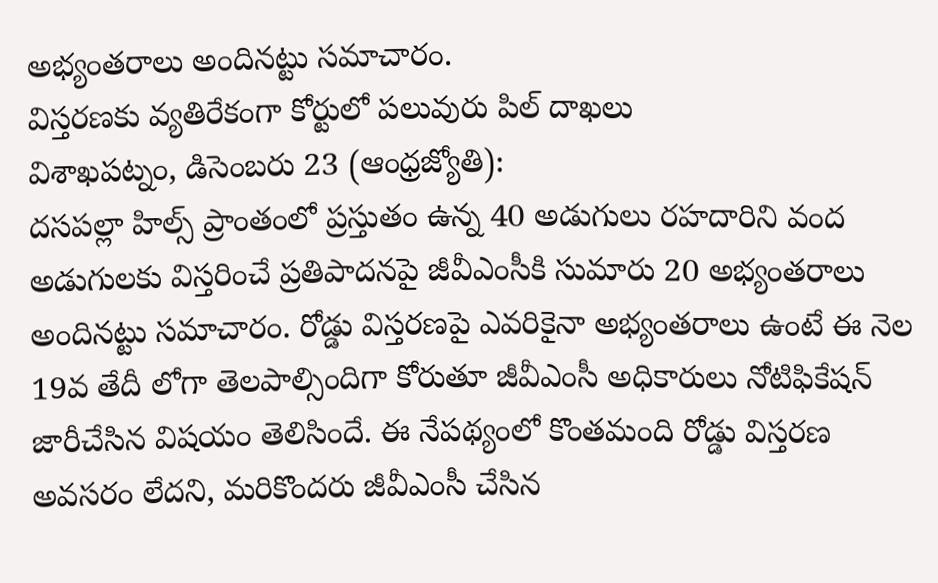అభ్యంతరాలు అందినట్టు సమాచారం.
విస్తరణకు వ్యతిరేకంగా కోర్టులో పలువురు పిల్ దాఖలు
విశాఖపట్నం, డిసెంబరు 23 (ఆంధ్రజ్యోతి):
దసపల్లా హిల్స్ ప్రాంతంలో ప్రస్తుతం ఉన్న 40 అడుగులు రహదారిని వంద అడుగులకు విస్తరించే ప్రతిపాదనపై జీవీఎంసీకి సుమారు 20 అభ్యంతరాలు అందినట్టు సమాచారం. రోడ్డు విస్తరణపై ఎవరికైనా అభ్యంతరాలు ఉంటే ఈ నెల 19వ తేదీ లోగా తెలపాల్సిందిగా కోరుతూ జీవీఎంసీ అధికారులు నోటిఫికేషన్ జారీచేసిన విషయం తెలిసిందే. ఈ నేపథ్యంలో కొంతమంది రోడ్డు విస్తరణ అవసరం లేదని, మరికొందరు జీవీఎంసీ చేసిన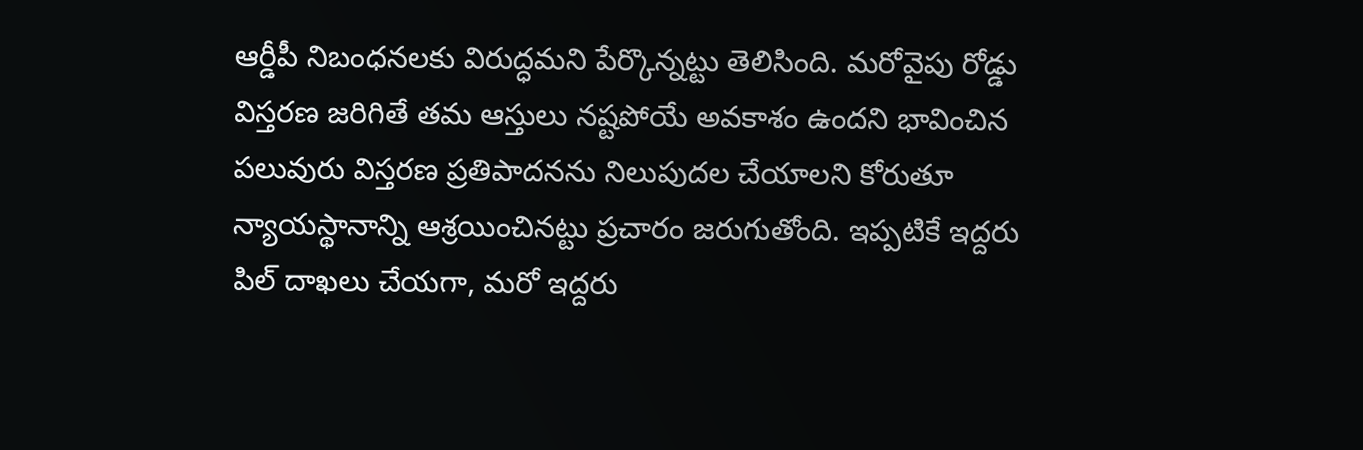ఆర్డీపీ నిబంధనలకు విరుద్ధమని పేర్కొన్నట్టు తెలిసింది. మరోవైపు రోడ్డు విస్తరణ జరిగితే తమ ఆస్తులు నష్టపోయే అవకాశం ఉందని భావించిన పలువురు విస్తరణ ప్రతిపాదనను నిలుపుదల చేయాలని కోరుతూ న్యాయస్థానాన్ని ఆశ్రయించినట్టు ప్రచారం జరుగుతోంది. ఇప్పటికే ఇద్దరు పిల్ దాఖలు చేయగా, మరో ఇద్దరు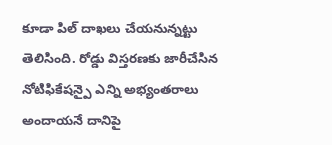కూడా పిల్ దాఖలు చేయనున్నట్టు తెలిసింది. రోడ్డు విస్తరణకు జారీచేసిన నోటిఫికేషన్పై ఎన్ని అభ్యంతరాలు అందాయనే దానిపై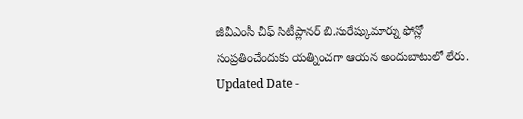జీవీఎంసీ చీఫ్ సిటీప్లానర్ బి.సురేష్కుమార్ను ఫోన్లో సంప్రతించేందుకు యత్నించగా ఆయన అందుబాటులో లేరు.
Updated Date -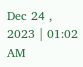Dec 24 , 2023 | 01:02 AM